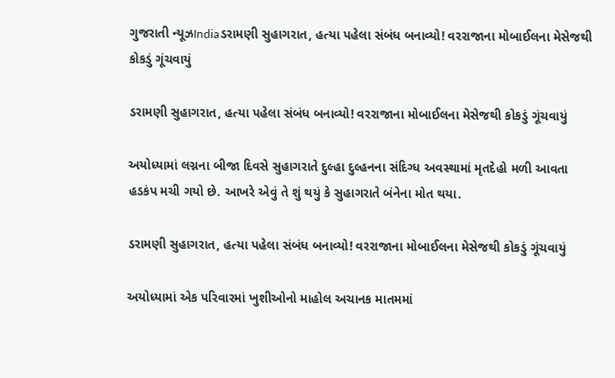ગુજરાતી ન્યૂઝIndiaડરામણી સુહાગરાત, હત્યા પહેલા સંબંધ બનાવ્યો! વરરાજાના મોબાઈલના મેસેજથી કોકડું ગૂંચવાયું

ડરામણી સુહાગરાત, હત્યા પહેલા સંબંધ બનાવ્યો! વરરાજાના મોબાઈલના મેસેજથી કોકડું ગૂંચવાયું

અયોધ્યામાં લગ્નના બીજા દિવસે સુહાગરાતે દુલ્હા દુલ્હનના સંદિગ્ધ અવસ્થામાં મૃતદેહો મળી આવતા હડકંપ મચી ગયો છે. આખરે એવું તે શું થયું કે સુહાગરાતે બંનેના મોત થયા.

ડરામણી સુહાગરાત, હત્યા પહેલા સંબંધ બનાવ્યો! વરરાજાના મોબાઈલના મેસેજથી કોકડું ગૂંચવાયું

અયોધ્યામાં એક પરિવારમાં ખુશીઓનો માહોલ અચાનક માતમમાં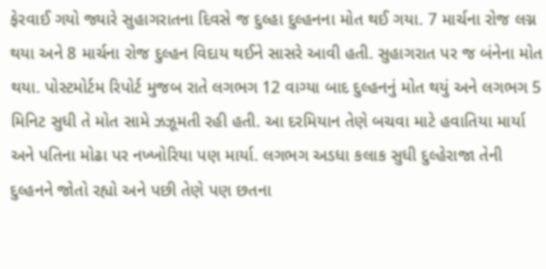ફેરવાઈ ગયો જ્યારે સુહાગરાતના દિવસે જ દુલ્હા દુલ્હનના મોત થઈ ગયા. 7 માર્ચના રોજ લગ્ન થયા અને 8 માર્ચના રોજ દુલ્હન વિદાય થઈને સાસરે આવી હતી. સુહાગરાત પર જ બંનેના મોત થયા. પોસ્ટમોર્ટમ રિપોર્ટ મુજબ રાતે લગભગ 12 વાગ્યા બાદ દુલ્હનનું મોત થયું અને લગભગ 5 મિનિટ સુધી તે મોત સામે ઝઝૂમતી રહી હતી. આ દરમિયાન તેણે બચવા માટે હવાતિયા માર્યા અને પતિના મોઢા પર નખ્ખોરિયા પણ માર્યા. લગભગ અડધા કલાક સુધી દુલ્હેરાજા તેની દુલ્હનને જોતો રહ્યો અને પછી તેણે પણ છતના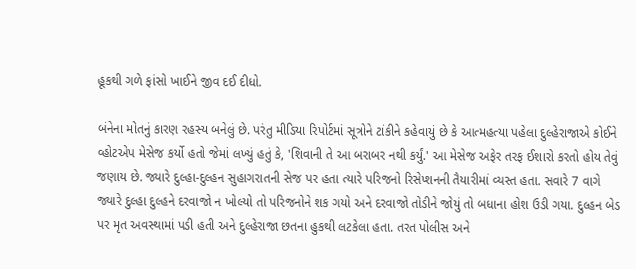હૂકથી ગળે ફાંસો ખાઈને જીવ દઈ દીધો.

બંનેના મોતનું કારણ રહસ્ય બનેલું છે. પરંતુ મીડિયા રિપોર્ટમાં સૂત્રોને ટાંકીને કહેવાયું છે કે આત્મહત્યા પહેલા દુલ્હેરાજાએ કોઈને વ્હોટએપ મેસેજ કર્યો હતો જેમાં લખ્યું હતું કે, 'શિવાની તે આ બરાબર નથી કર્યું.' આ મેસેજ અફેર તરફ ઈશારો કરતો હોય તેવું જણાય છે. જ્યારે દુલ્હા-દુલ્હન સુહાગરાતની સેજ પર હતા ત્યારે પરિજનો રિસેપ્શનની તૈયારીમાં વ્યસ્ત હતા. સવારે 7 વાગે જ્યારે દુલ્હા દુલ્હને દરવાજો ન ખોલ્યો તો પરિજનોને શક ગયો અને દરવાજો તોડીને જોયું તો બધાના હોશ ઉડી ગયા. દુલ્હન બેડ પર મૃત અવસ્થામાં પડી હતી અને દુલ્હેરાજા છતના હુકથી લટકેલા હતા. તરત પોલીસ અને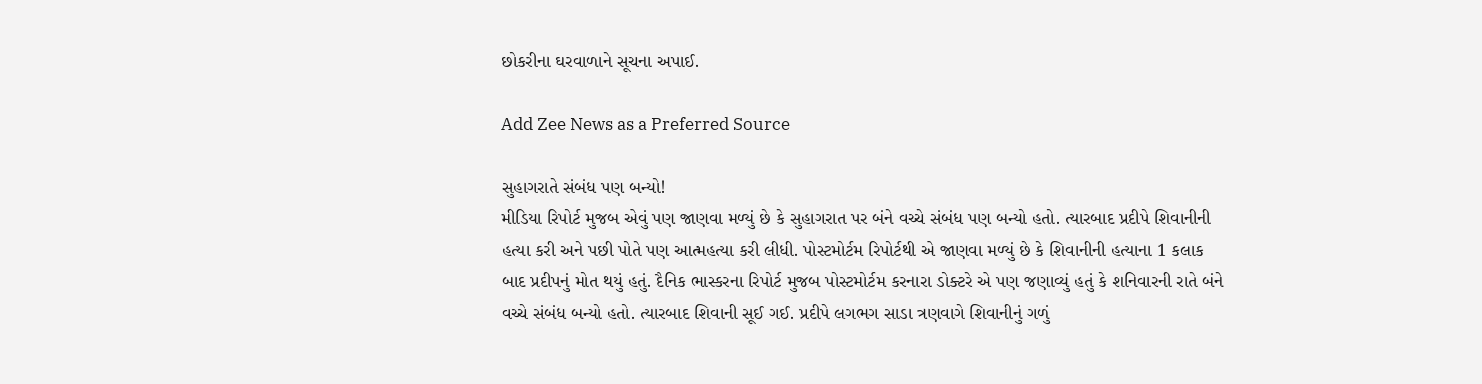છોકરીના ઘરવાળાને સૂચના અપાઈ.

Add Zee News as a Preferred Source

સુહાગરાતે સંબંધ પણ બન્યો!
મીડિયા રિપોર્ટ મુજબ એવું પણ જાણવા મળ્યું છે કે સુહાગરાત પર બંને વચ્ચે સંબંધ પણ બન્યો હતો. ત્યારબાદ પ્રદીપે શિવાનીની હત્યા કરી અને પછી પોતે પણ આત્મહત્યા કરી લીધી. પોસ્ટમોર્ટમ રિપોર્ટથી એ જાણવા મળ્યું છે કે શિવાનીની હત્યાના 1 કલાક બાદ પ્રદીપનું મોત થયું હતું. દૈનિક ભાસ્કરના રિપોર્ટ મુજબ પોસ્ટમોર્ટમ કરનારા ડોક્ટરે એ પણ જણાવ્યું હતું કે શનિવારની રાતે બંને વચ્ચે સંબંધ બન્યો હતો. ત્યારબાદ શિવાની સૂઈ ગઈ. પ્રદીપે લગભગ સાડા ત્રણવાગે શિવાનીનું ગળું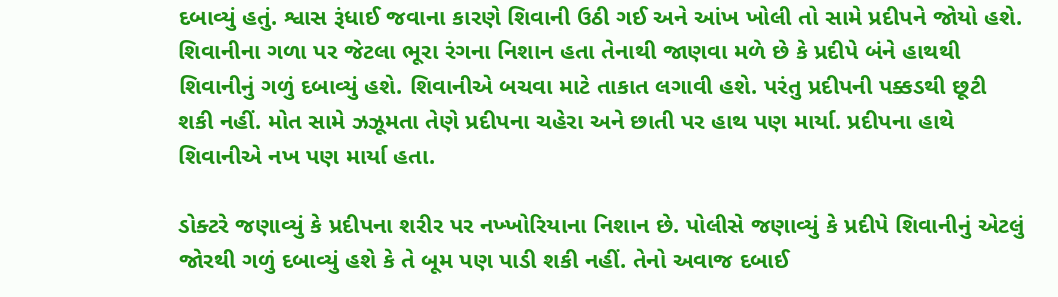દબાવ્યું હતું. શ્વાસ રૂંધાઈ જવાના કારણે શિવાની ઉઠી ગઈ અને આંખ ખોલી તો સામે પ્રદીપને જોયો હશે. શિવાનીના ગળા પર જેટલા ભૂરા રંગના નિશાન હતા તેનાથી જાણવા મળે છે કે પ્રદીપે બંને હાથથી શિવાનીનું ગળું દબાવ્યું હશે. શિવાનીએ બચવા માટે તાકાત લગાવી હશે. પરંતુ પ્રદીપની પક્કડથી છૂટી શકી નહીં. મોત સામે ઝઝૂમતા તેણે પ્રદીપના ચહેરા અને છાતી પર હાથ પણ માર્યા. પ્રદીપના હાથે શિવાનીએ નખ પણ માર્યા હતા.

ડોક્ટરે જણાવ્યું કે પ્રદીપના શરીર પર નખ્ખોરિયાના નિશાન છે. પોલીસે જણાવ્યું કે પ્રદીપે શિવાનીનું એટલું જોરથી ગળું દબાવ્યું હશે કે તે બૂમ પણ પાડી શકી નહીં. તેનો અવાજ દબાઈ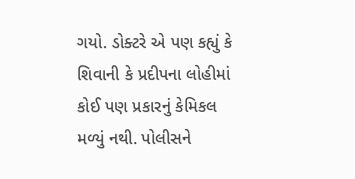ગયો. ડોક્ટરે એ પણ કહ્યું કે શિવાની કે પ્રદીપના લોહીમાં કોઈ પણ પ્રકારનું કેમિકલ મળ્યું નથી. પોલીસને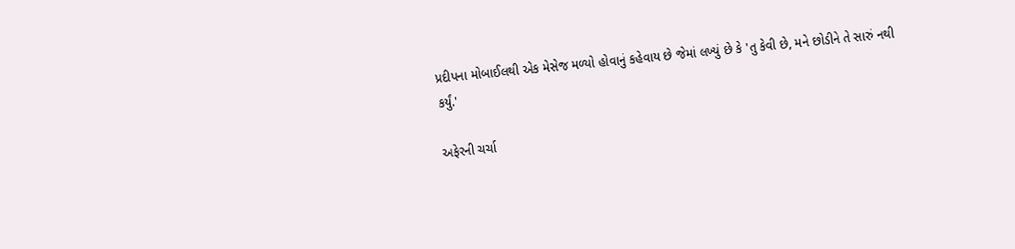પ્રદીપના મોબાઈલથી એક મેસેજ મળ્યો હોવાનું કહેવાય છે જેમાં લખ્યું છે કે 'તુ કેવી છે, મને છોડીને તે સારું નથી કર્યું.'

અફેરની ચર્ચા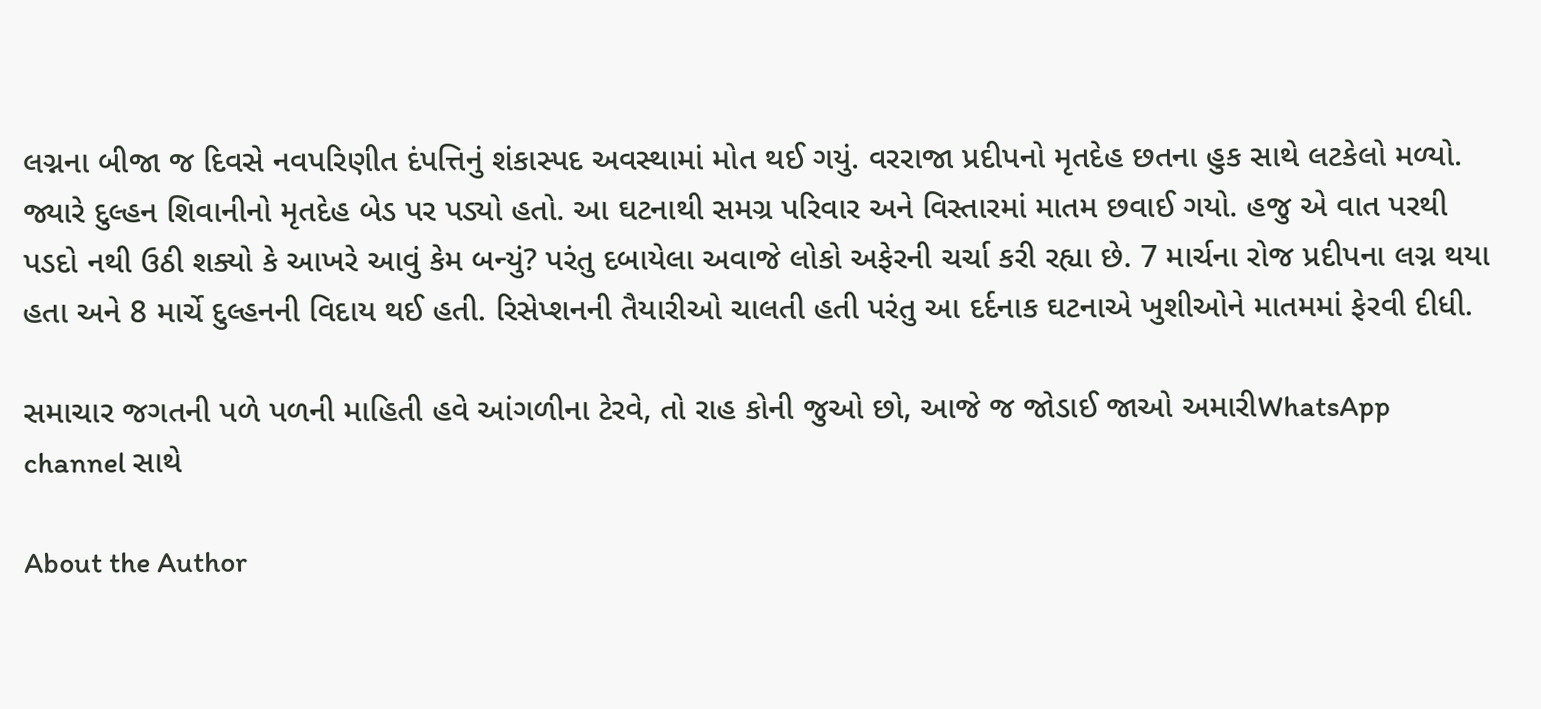લગ્નના બીજા જ દિવસે નવપરિણીત દંપત્તિનું શંકાસ્પદ અવસ્થામાં મોત થઈ ગયું. વરરાજા પ્રદીપનો મૃતદેહ છતના હુક સાથે લટકેલો મળ્યો. જ્યારે દુલ્હન શિવાનીનો મૃતદેહ બેડ પર પડ્યો હતો. આ ઘટનાથી સમગ્ર પરિવાર અને વિસ્તારમાં માતમ છવાઈ ગયો. હજુ એ વાત પરથી પડદો નથી ઉઠી શક્યો કે આખરે આવું કેમ બન્યું? પરંતુ દબાયેલા અવાજે લોકો અફેરની ચર્ચા કરી રહ્યા છે. 7 માર્ચના રોજ પ્રદીપના લગ્ન થયા હતા અને 8 માર્ચે દુલ્હનની વિદાય થઈ હતી. રિસેપ્શનની તૈયારીઓ ચાલતી હતી પરંતુ આ દર્દનાક ઘટનાએ ખુશીઓને માતમમાં ફેરવી દીધી.

સમાચાર જગતની પળે પળની માહિતી હવે આંગળીના ટેરવે, તો રાહ કોની જુઓ છો, આજે જ જોડાઈ જાઓ અમારીWhatsApp channel સાથે

About the Author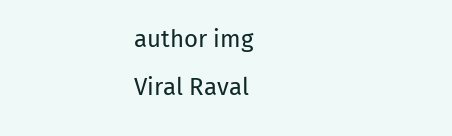author img
Viral Raval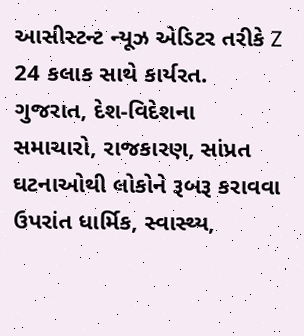આસીસ્ટન્ટ ન્યૂઝ એડિટર તરીકે Z 24 કલાક સાથે કાર્યરત. ગુજરાત, દેશ-વિદેશના સમાચારો, રાજકારણ, સાંપ્રત ઘટનાઓથી લોકોને રૂબરૂ કરાવવા ઉપરાંત ધાર્મિક, સ્વાસ્થ્ય,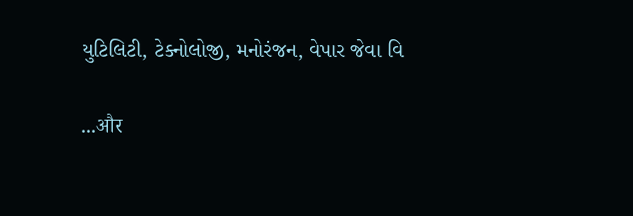યુટિલિટી, ટેક્નોલોજી, મનોરંજન, વેપાર જેવા વિ

...और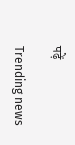पढ़ें

Trending news